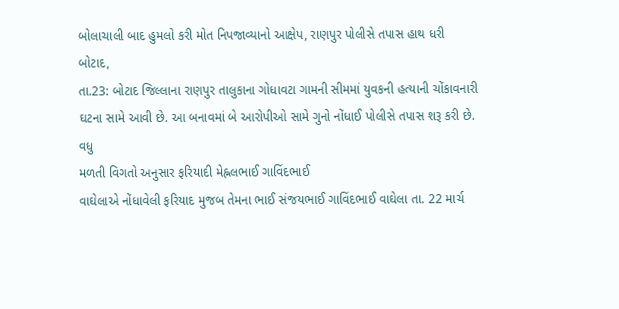બોલાચાલી બાદ હુમલો કરી મોત નિપજાવ્યાનો આક્ષેપ, રાણપુર પોલીસે તપાસ હાથ ધરી
બોટાદ,
તા.23: બોટાદ જિલ્લાના રાણપુર તાલુકાના ગોધાવટા ગામની સીમમાં યુવકની હત્યાની ચોંકાવનારી
ઘટના સામે આવી છે. આ બનાવમાં બે આરોપીઓ સામે ગુનો નોંધાઈ પોલીસે તપાસ શરૂ કરી છે.
વધુ
મળતી વિગતો અનુસાર ફરિયાદી મેહ્નલભાઈ ગાવિંદભાઈ
વાઘેલાએ નોંધાવેલી ફરિયાદ મુજબ તેમના ભાઈ સંજયભાઈ ગાવિંદભાઈ વાઘેલા તા. 22 માર્ચ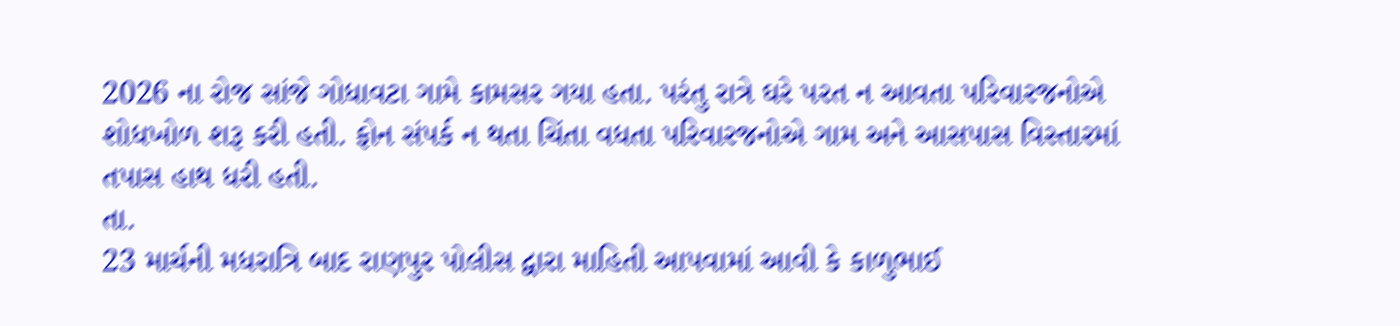2026 ના રોજ સાંજે ગોધાવટા ગામે કામસર ગયા હતા. પરંતુ રાત્રે ઘરે પરત ન આવતા પરિવારજનોએ
શોધખોળ શરૂ કરી હતી. ફોન સંપર્ક ન થતા ચિંતા વધતા પરિવારજનોએ ગામ અને આસપાસ વિસ્તારમાં
તપાસ હાથ ધરી હતી.
તા.
23 માર્ચની મધરાત્રિ બાદ રાણપુર પોલીસ દ્વારા માહિતી આપવામાં આવી કે કાળુભાઈ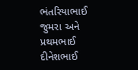ભંતરિયાભાઈ
જુમરા અને પ્રથમભાઈ દીનેશભાઈ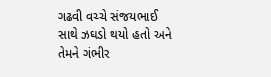ગઢવી વચ્ચે સંજયભાઈ સાથે ઝઘડો થયો હતો અને તેમને ગંભીર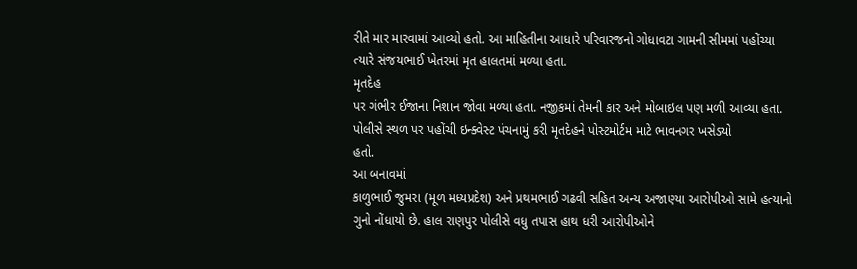રીતે માર મારવામાં આવ્યો હતો. આ માહિતીના આધારે પરિવારજનો ગોધાવટા ગામની સીમમાં પહોંચ્યા
ત્યારે સંજયભાઈ ખેતરમાં મૃત હાલતમાં મળ્યા હતા.
મૃતદેહ
પર ગંભીર ઈજાના નિશાન જોવા મળ્યા હતા. નજીકમાં તેમની કાર અને મોબાઇલ પણ મળી આવ્યા હતા.
પોલીસે સ્થળ પર પહોંચી ઇન્ક્વેસ્ટ પંચનામું કરી મૃતદેહને પોસ્ટમોર્ટમ માટે ભાવનગર ખસેડયો
હતો.
આ બનાવમાં
કાળુભાઈ જુમરા (મૂળ મધ્યપ્રદેશ) અને પ્રથમભાઈ ગઢવી સહિત અન્ય અજાણ્યા આરોપીઓ સામે હત્યાનો
ગુનો નોંધાયો છે. હાલ રાણપુર પોલીસે વધુ તપાસ હાથ ધરી આરોપીઓને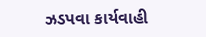ઝડપવા કાર્યવાહી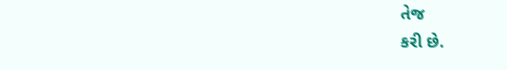તેજ
કરી છે.